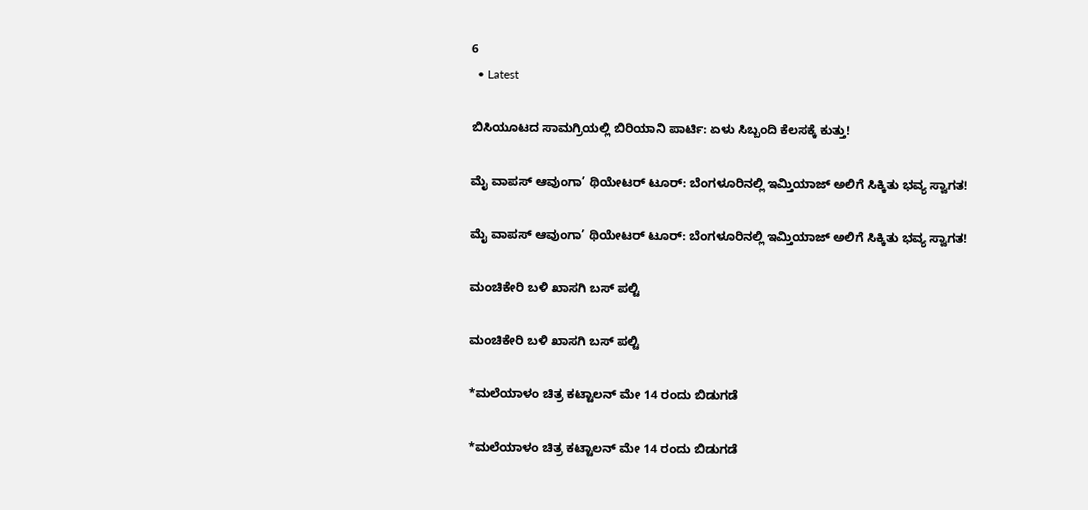6
  • Latest

ಬಿಸಿಯೂಟದ ಸಾಮಗ್ರಿಯಲ್ಲಿ ಬಿರಿಯಾನಿ ಪಾರ್ಟಿ: ಏಳು ಸಿಬ್ಬಂದಿ ಕೆಲಸಕ್ಕೆ ಕುತ್ತು!

ಮೈ ವಾಪಸ್ ಆವುಂಗಾ’ ಥಿಯೇಟರ್ ಟೂರ್: ಬೆಂಗಳೂರಿನಲ್ಲಿ ಇಮ್ತಿಯಾಜ್ ಅಲಿಗೆ ಸಿಕ್ಕಿತು ಭವ್ಯ ಸ್ವಾಗತ!

ಮೈ ವಾಪಸ್ ಆವುಂಗಾ’ ಥಿಯೇಟರ್ ಟೂರ್: ಬೆಂಗಳೂರಿನಲ್ಲಿ ಇಮ್ತಿಯಾಜ್ ಅಲಿಗೆ ಸಿಕ್ಕಿತು ಭವ್ಯ ಸ್ವಾಗತ!

ಮಂಚಿಕೇರಿ‌ ಬಳಿ ಖಾಸಗಿ ಬಸ್ ಪಲ್ಟಿ

ಮಂಚಿಕೇರಿ‌ ಬಳಿ ಖಾಸಗಿ ಬಸ್ ಪಲ್ಟಿ

*ಮಲೆಯಾಳಂ ಚಿತ್ರ ಕಟ್ಟಾಲನ್ ಮೇ 14 ರಂದು ಬಿಡುಗಡೆ

*ಮಲೆಯಾಳಂ ಚಿತ್ರ ಕಟ್ಟಾಲನ್ ಮೇ 14 ರಂದು ಬಿಡುಗಡೆ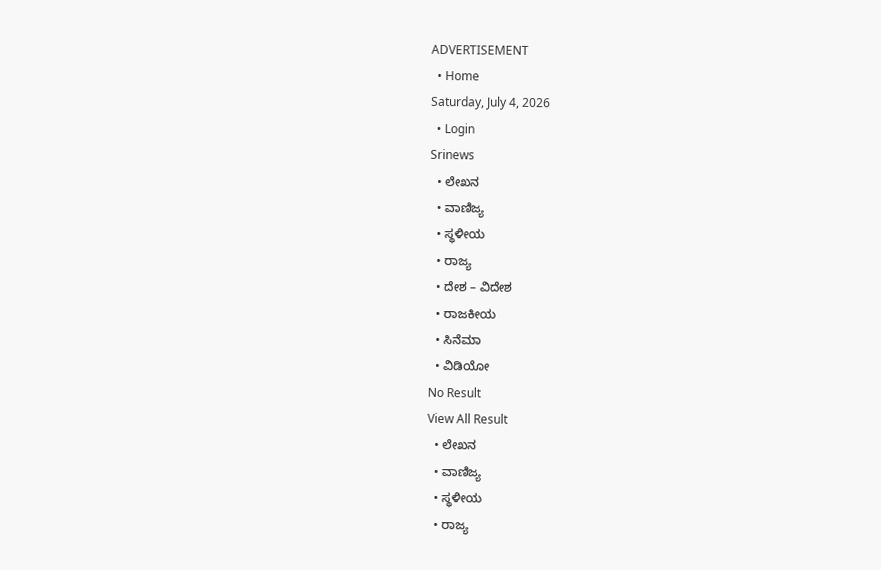ADVERTISEMENT
  • Home
Saturday, July 4, 2026
  • Login
Srinews
  • ಲೇಖನ
  • ವಾಣಿಜ್ಯ
  • ಸ್ಥಳೀಯ
  • ರಾಜ್ಯ
  • ದೇಶ – ವಿದೇಶ
  • ರಾಜಕೀಯ
  • ಸಿನೆಮಾ
  • ವಿಡಿಯೋ
No Result
View All Result
  • ಲೇಖನ
  • ವಾಣಿಜ್ಯ
  • ಸ್ಥಳೀಯ
  • ರಾಜ್ಯ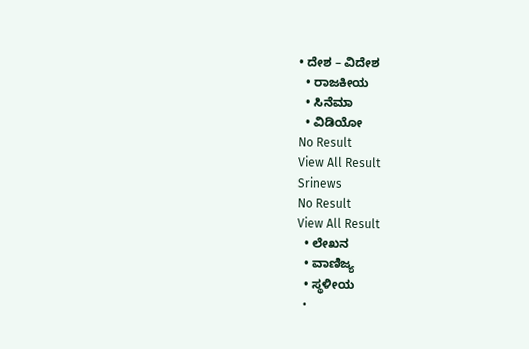• ದೇಶ – ವಿದೇಶ
  • ರಾಜಕೀಯ
  • ಸಿನೆಮಾ
  • ವಿಡಿಯೋ
No Result
View All Result
Srinews
No Result
View All Result
  • ಲೇಖನ
  • ವಾಣಿಜ್ಯ
  • ಸ್ಥಳೀಯ
  •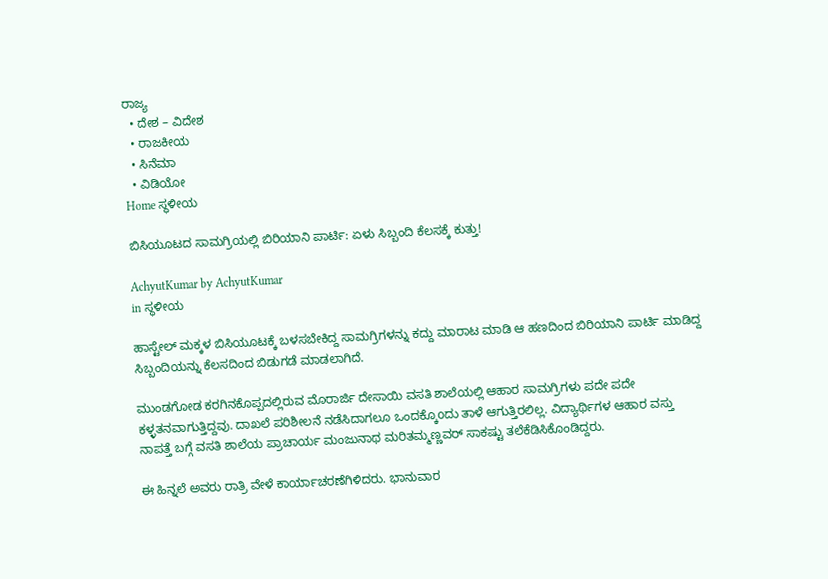ರಾಜ್ಯ
  • ದೇಶ – ವಿದೇಶ
  • ರಾಜಕೀಯ
  • ಸಿನೆಮಾ
  • ವಿಡಿಯೋ
Home ಸ್ಥಳೀಯ

ಬಿಸಿಯೂಟದ ಸಾಮಗ್ರಿಯಲ್ಲಿ ಬಿರಿಯಾನಿ ಪಾರ್ಟಿ: ಏಳು ಸಿಬ್ಬಂದಿ ಕೆಲಸಕ್ಕೆ ಕುತ್ತು!

AchyutKumar by AchyutKumar
in ಸ್ಥಳೀಯ

ಹಾಸ್ಟೇಲ್ ಮಕ್ಕಳ ಬಿಸಿಯೂಟಕ್ಕೆ ಬಳಸಬೇಕಿದ್ದ ಸಾಮಗ್ರಿಗಳನ್ನು ಕದ್ದು ಮಾರಾಟ ಮಾಡಿ ಆ ಹಣದಿಂದ ಬಿರಿಯಾನಿ ಪಾರ್ಟಿ ಮಾಡಿದ್ದ ಸಿಬ್ಬಂದಿಯನ್ನು ಕೆಲಸದಿಂದ ಬಿಡುಗಡೆ ಮಾಡಲಾಗಿದೆ.

ಮುಂಡಗೋಡ ಕರಗಿನಕೊಪ್ಪದಲ್ಲಿರುವ ಮೊರಾರ್ಜಿ ದೇಸಾಯಿ ವಸತಿ ಶಾಲೆಯಲ್ಲಿ ಆಹಾರ ಸಾಮಗ್ರಿಗಳು ಪದೇ ಪದೇ ಕಳ್ಳತನವಾಗುತ್ತಿದ್ದವು. ದಾಖಲೆ ಪರಿಶೀಲನೆ ನಡೆಸಿದಾಗಲೂ ಒಂದಕ್ಕೊoದು ತಾಳೆ ಆಗುತ್ತಿರಲಿಲ್ಲ. ವಿದ್ಯಾರ್ಥಿಗಳ ಆಹಾರ ವಸ್ತು ನಾಪತ್ತೆ ಬಗ್ಗೆ ವಸತಿ ಶಾಲೆಯ ಪ್ರಾಚಾರ್ಯ ಮಂಜುನಾಥ ಮರಿತಮ್ಮಣ್ಣವರ್ ಸಾಕಷ್ಟು ತಲೆಕೆಡಿಸಿಕೊಂಡಿದ್ದರು.

ಈ ಹಿನ್ನಲೆ ಅವರು ರಾತ್ರಿ ವೇಳೆ ಕಾರ್ಯಾಚರಣೆಗಿಳಿದರು. ಭಾನುವಾರ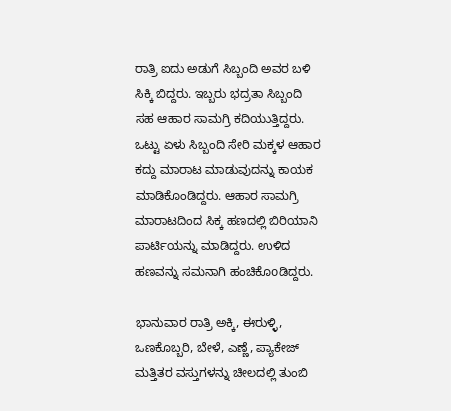ರಾತ್ರಿ ಐದು ಅಡುಗೆ ಸಿಬ್ಬಂದಿ ಅವರ ಬಳಿ ಸಿಕ್ಕಿ ಬಿದ್ದರು. ಇಬ್ಬರು ಭದ್ರತಾ ಸಿಬ್ಬಂದಿ ಸಹ ಆಹಾರ ಸಾಮಗ್ರಿ ಕದಿಯುತ್ತಿದ್ದರು. ಒಟ್ಟು ಏಳು ಸಿಬ್ಬಂದಿ ಸೇರಿ ಮಕ್ಕಳ ಆಹಾರ ಕದ್ದು ಮಾರಾಟ ಮಾಡುವುದನ್ನು ಕಾಯಕ ಮಾಡಿಕೊಂಡಿದ್ದರು. ಆಹಾರ ಸಾಮಗ್ರಿ ಮಾರಾಟದಿಂದ ಸಿಕ್ಕ ಹಣದಲ್ಲಿ ಬಿರಿಯಾನಿ ಪಾರ್ಟಿಯನ್ನು ಮಾಡಿದ್ದರು. ಉಳಿದ ಹಣವನ್ನು ಸಮನಾಗಿ ಹಂಚಿಕೊoಡಿದ್ದರು.

ಭಾನುವಾರ ರಾತ್ರಿ ಅಕ್ಕಿ, ಈರುಳ್ಳಿ, ಒಣಕೊಬ್ಬರಿ, ಬೇಳೆ, ಎಣ್ಣೆ, ಪ್ಯಾಕೇಜ್ ಮತ್ತಿತರ ವಸ್ತುಗಳನ್ನು ಚೀಲದಲ್ಲಿ ತುಂಬಿ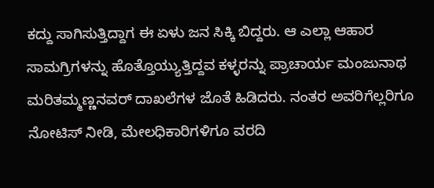ಕದ್ದು ಸಾಗಿಸುತ್ತಿದ್ದಾಗ ಈ ಏಳು ಜನ ಸಿಕ್ಕಿ ಬಿದ್ದರು. ಆ ಎಲ್ಲಾ ಆಹಾರ ಸಾಮಗ್ರಿಗಳನ್ನು ಹೊತ್ತೊಯ್ಯುತ್ತಿದ್ದವ ಕಳ್ಳರನ್ನು ಪ್ರಾಚಾರ್ಯ ಮಂಜುನಾಥ ಮರಿತಮ್ಮಣ್ಣನವರ್ ದಾಖಲೆಗಳ ಜೊತೆ ಹಿಡಿದರು. ನಂತರ ಅವರಿಗೆಲ್ಲರಿಗೂ ನೋಟಿಸ್ ನೀಡಿ, ಮೇಲಧಿಕಾರಿಗಳಿಗೂ ವರದಿ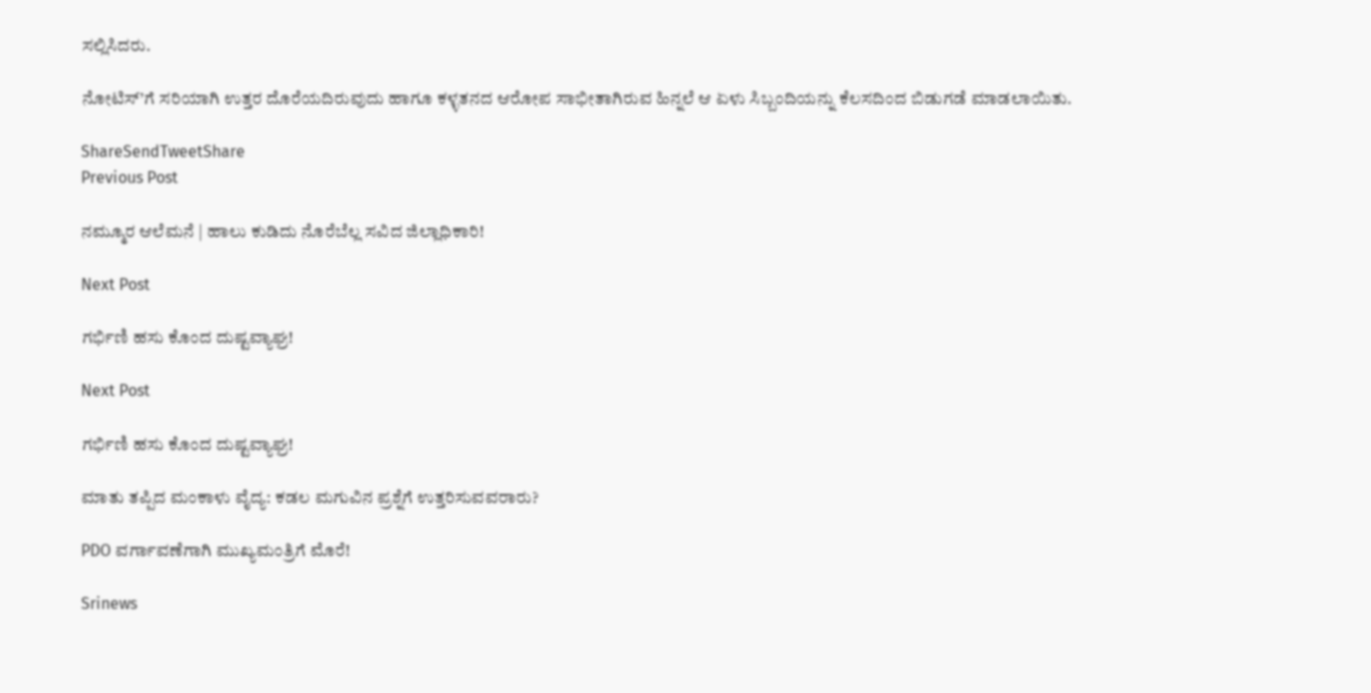ಸಲ್ಲಿಸಿದರು.

ನೋಟಿಸ್’ಗೆ ಸರಿಯಾಗಿ ಉತ್ತರ ದೊರೆಯದಿರುವುದು ಹಾಗೂ ಕಳ್ಳತನದ ಆರೋಪ ಸಾಭೀತಾಗಿರುವ ಹಿನ್ನಲೆ ಆ ಏಳು ಸಿಬ್ಬಂದಿಯನ್ನು ಕೆಲಸದಿಂದ ಬಿಡುಗಡೆ ಮಾಡಲಾಯಿತು.

ShareSendTweetShare
Previous Post

ನಮ್ಮೂರ ಆಲೆಮನೆ | ಹಾಲು ಕುಡಿದು ನೊರೆಬೆಲ್ಲ ಸವಿದ ಜಿಲ್ಲಾಧಿಕಾರಿ!

Next Post

ಗರ್ಭಿಣಿ ಹಸು ಕೊಂದ ದುಷ್ಟವ್ಯಾಘ್ರ!

Next Post

ಗರ್ಭಿಣಿ ಹಸು ಕೊಂದ ದುಷ್ಟವ್ಯಾಘ್ರ!

ಮಾತು ತಪ್ಪಿದ ಮಂಕಾಳು ವೈದ್ಯ: ಕಡಲ ಮಗುವಿನ ಪ್ರಶ್ನೆಗೆ ಉತ್ತರಿಸುವವರಾರು?

PDO ವರ್ಗಾವಣೆಗಾಗಿ ಮುಖ್ಯಮಂತ್ರಿಗೆ ಮೊರೆ!

Srinews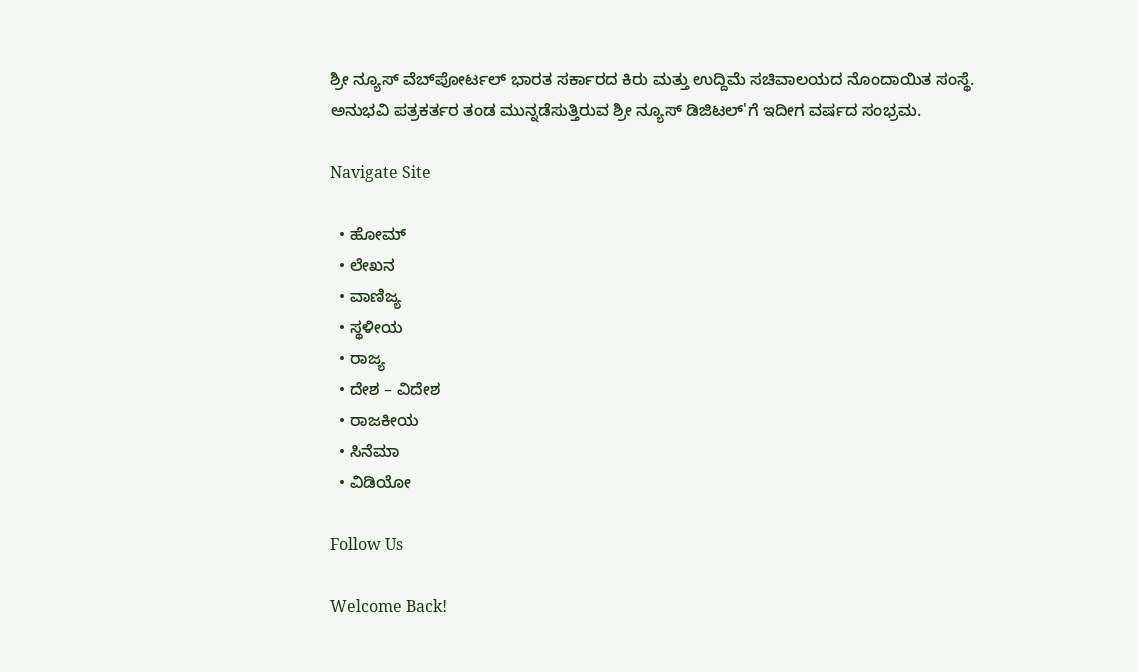ಶ್ರೀ ನ್ಯೂಸ್ ವೆಬ್‌ಪೋರ್ಟಲ್ ಭಾರತ ಸರ್ಕಾರದ ಕಿರು ಮತ್ತು ಉದ್ದಿಮೆ ಸಚಿವಾಲಯದ ನೊಂದಾಯಿತ ಸಂಸ್ಥೆ. ಅನುಭವಿ ಪತ್ರಕರ್ತರ ತಂಡ ಮುನ್ನಡೆಸುತ್ತಿರುವ ಶ್ರೀ ನ್ಯೂಸ್ ಡಿಜಿಟಲ್'ಗೆ ಇದೀಗ ವರ್ಷದ ಸಂಭ್ರಮ.

Navigate Site

  • ಹೋಮ್
  • ಲೇಖನ
  • ವಾಣಿಜ್ಯ
  • ಸ್ಥಳೀಯ
  • ರಾಜ್ಯ
  • ದೇಶ – ವಿದೇಶ
  • ರಾಜಕೀಯ
  • ಸಿನೆಮಾ
  • ವಿಡಿಯೋ

Follow Us

Welcome Back!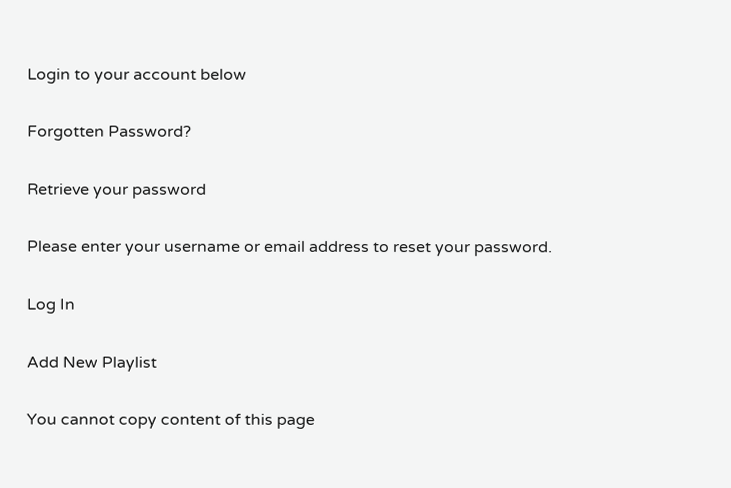Login to your account below

Forgotten Password?

Retrieve your password

Please enter your username or email address to reset your password.

Log In

Add New Playlist

You cannot copy content of this page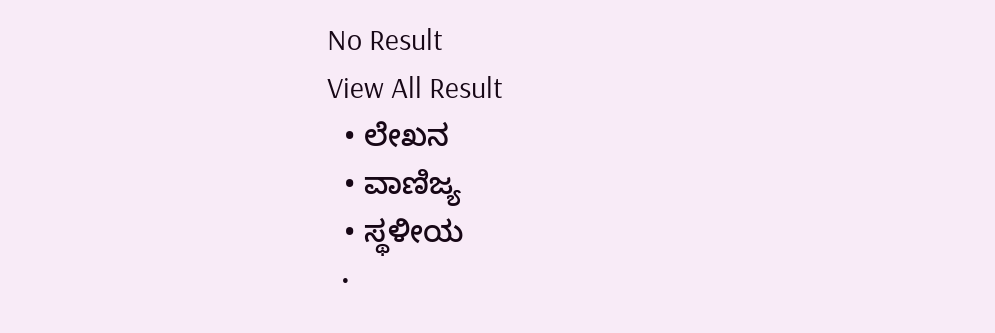No Result
View All Result
  • ಲೇಖನ
  • ವಾಣಿಜ್ಯ
  • ಸ್ಥಳೀಯ
  •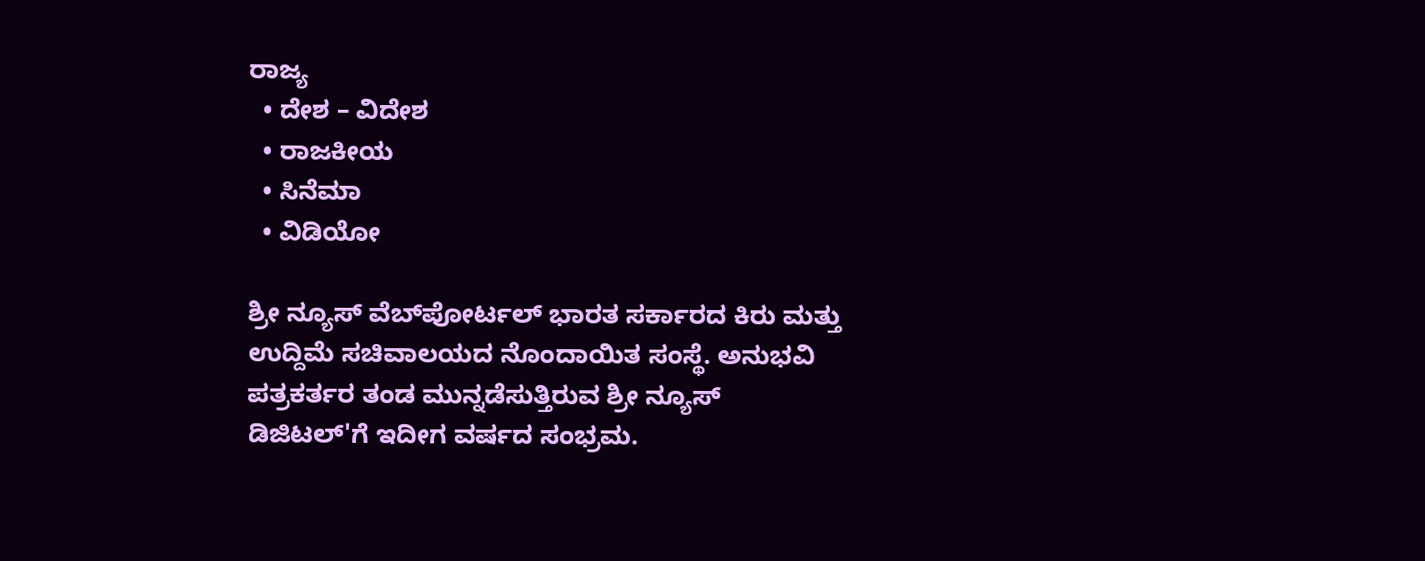ರಾಜ್ಯ
  • ದೇಶ – ವಿದೇಶ
  • ರಾಜಕೀಯ
  • ಸಿನೆಮಾ
  • ವಿಡಿಯೋ

ಶ್ರೀ ನ್ಯೂಸ್ ವೆಬ್‌ಪೋರ್ಟಲ್ ಭಾರತ ಸರ್ಕಾರದ ಕಿರು ಮತ್ತು ಉದ್ದಿಮೆ ಸಚಿವಾಲಯದ ನೊಂದಾಯಿತ ಸಂಸ್ಥೆ. ಅನುಭವಿ ಪತ್ರಕರ್ತರ ತಂಡ ಮುನ್ನಡೆಸುತ್ತಿರುವ ಶ್ರೀ ನ್ಯೂಸ್ ಡಿಜಿಟಲ್'ಗೆ ಇದೀಗ ವರ್ಷದ ಸಂಭ್ರಮ.